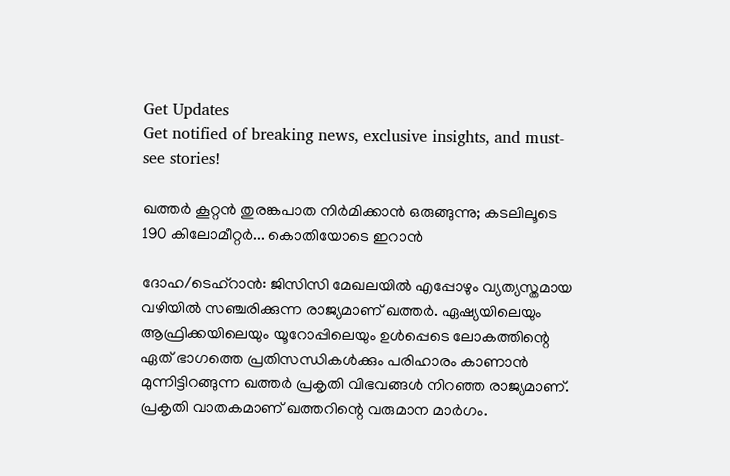Get Updates
Get notified of breaking news, exclusive insights, and must-see stories!

ഖത്തര്‍ കൂറ്റന്‍ തുരങ്കപാത നിര്‍മിക്കാന്‍ ഒരുങ്ങുന്നു; കടലിലൂടെ 190 കിലോമീറ്റര്‍... കൊതിയോടെ ഇറാന്‍

ദോഹ/ടെഹ്‌റാന്‍: ജിസിസി മേഖലയില്‍ എപ്പോഴും വ്യത്യസ്തമായ വഴിയില്‍ സഞ്ചരിക്കുന്ന രാജ്യമാണ് ഖത്തര്‍. ഏഷ്യയിലെയും ആഫ്രിക്കയിലെയും യൂറോപ്പിലെയും ഉള്‍പ്പെടെ ലോകത്തിന്റെ ഏത് ഭാഗത്തെ പ്രതിസന്ധികള്‍ക്കും പരിഹാരം കാണാന്‍ മുന്നിട്ടിറങ്ങുന്ന ഖത്തര്‍ പ്രകൃതി വിഭവങ്ങള്‍ നിറഞ്ഞ രാജ്യമാണ്. പ്രകൃതി വാതകമാണ് ഖത്തറിന്റെ വരുമാന മാര്‍ഗം.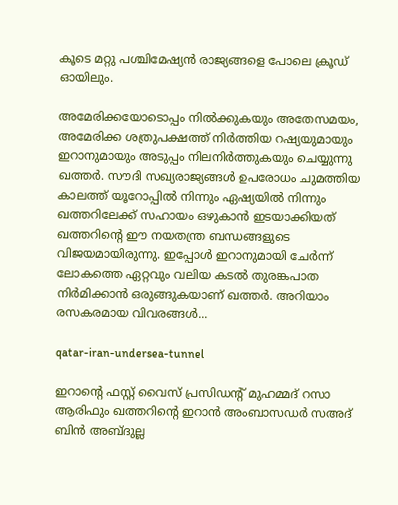കൂടെ മറ്റു പശ്ചിമേഷ്യന്‍ രാജ്യങ്ങളെ പോലെ ക്രൂഡ് ഓയിലും.

അമേരിക്കയോടൊപ്പം നില്‍ക്കുകയും അതേസമയം, അമേരിക്ക ശത്രുപക്ഷത്ത് നിര്‍ത്തിയ റഷ്യയുമായും ഇറാനുമായും അടുപ്പം നിലനിര്‍ത്തുകയും ചെയ്യുന്നു ഖത്തര്‍. സൗദി സഖ്യരാജ്യങ്ങള്‍ ഉപരോധം ചുമത്തിയ കാലത്ത് യൂറോപ്പില്‍ നിന്നും ഏഷ്യയില്‍ നിന്നും ഖത്തറിലേക്ക് സഹായം ഒഴുകാന്‍ ഇടയാക്കിയത് ഖത്തറിന്റെ ഈ നയതന്ത്ര ബന്ധങ്ങളുടെ വിജയമായിരുന്നു. ഇപ്പോള്‍ ഇറാനുമായി ചേര്‍ന്ന് ലോകത്തെ ഏറ്റവും വലിയ കടല്‍ തുരങ്കപാത നിര്‍മിക്കാന്‍ ഒരുങ്ങുകയാണ് ഖത്തര്‍. അറിയാം രസകരമായ വിവരങ്ങള്‍...

qatar-iran-undersea-tunnel

ഇറാന്റെ ഫസ്റ്റ് വൈസ് പ്രസിഡന്റ് മുഹമ്മദ് റസാ ആരിഫും ഖത്തറിന്റെ ഇറാന്‍ അംബാസഡര്‍ സഅദ് ബിന്‍ അബ്ദുല്ല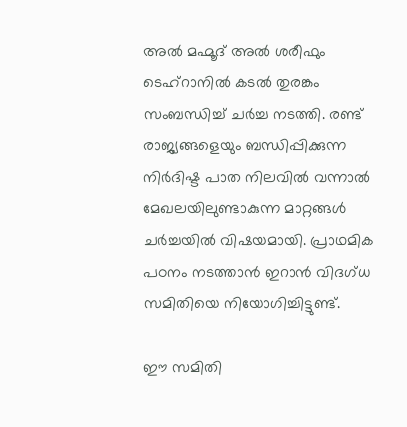അല്‍ മഹ്മൂദ് അല്‍ ശരീഫും ടെഹ്‌റാനില്‍ കടല്‍ തുരങ്കം സംബന്ധിച്ച് ചര്‍ച്ച നടത്തി. രണ്ട് രാജ്യങ്ങളെയും ബന്ധിപ്പിക്കുന്ന നിര്‍ദിഷ്ട പാത നിലവില്‍ വന്നാല്‍ മേഖലയിലുണ്ടാകുന്ന മാറ്റങ്ങള്‍ ചര്‍ച്ചയില്‍ വിഷയമായി. പ്രാഥമിക പഠനം നടത്താന്‍ ഇറാന്‍ വിദഗ്ധ സമിതിയെ നിയോഗിച്ചിട്ടുണ്ട്.

ഈ സമിതി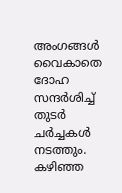അംഗങ്ങള്‍ വൈകാതെ ദോഹ സന്ദര്‍ശിച്ച് തുടര്‍ ചര്‍ച്ചകള്‍ നടത്തും. കഴിഞ്ഞ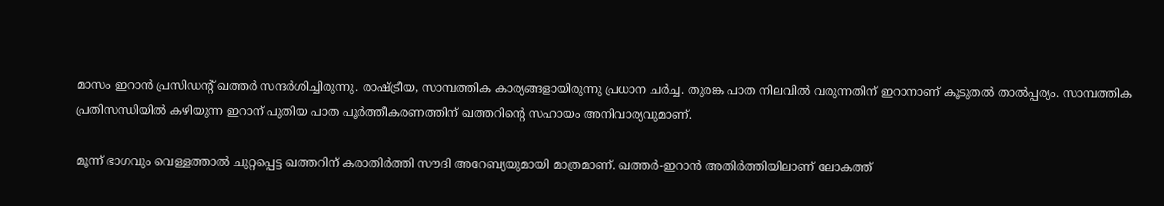മാസം ഇറാന്‍ പ്രസിഡന്റ് ഖത്തര്‍ സന്ദര്‍ശിച്ചിരുന്നു. രാഷ്ട്രീയ, സാമ്പത്തിക കാര്യങ്ങളായിരുന്നു പ്രധാന ചര്‍ച്ച. തുരങ്ക പാത നിലവില്‍ വരുന്നതിന് ഇറാനാണ് കൂടുതല്‍ താല്‍പ്പര്യം. സാമ്പത്തിക പ്രതിസന്ധിയില്‍ കഴിയുന്ന ഇറാന് പുതിയ പാത പൂര്‍ത്തീകരണത്തിന് ഖത്തറിന്റെ സഹായം അനിവാര്യവുമാണ്.

മൂന്ന് ഭാഗവും വെള്ളത്താല്‍ ചുറ്റപ്പെട്ട ഖത്തറിന് കരാതിര്‍ത്തി സൗദി അറേബ്യയുമായി മാത്രമാണ്. ഖത്തര്‍-ഇറാന്‍ അതിര്‍ത്തിയിലാണ് ലോകത്ത്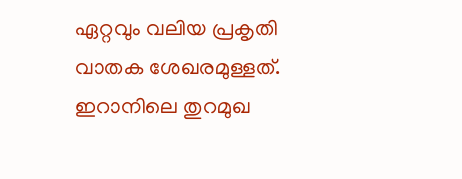ഏറ്റവും വലിയ പ്രകൃതി വാതക ശേഖരമുള്ളത്. ഇറാനിലെ തുറമുഖ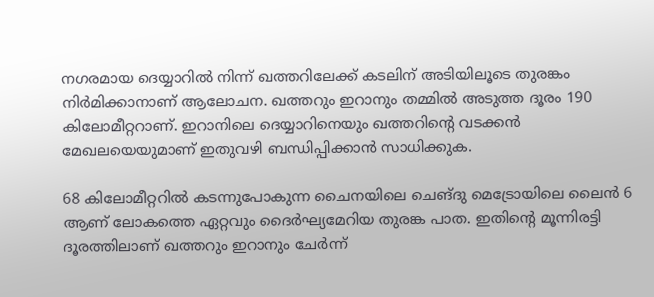നഗരമായ ദെയ്യാറില്‍ നിന്ന് ഖത്തറിലേക്ക് കടലിന് അടിയിലൂടെ തുരങ്കം നിര്‍മിക്കാനാണ് ആലോചന. ഖത്തറും ഇറാനും തമ്മില്‍ അടുത്ത ദൂരം 190 കിലോമീറ്ററാണ്. ഇറാനിലെ ദെയ്യാറിനെയും ഖത്തറിന്റെ വടക്കന്‍ മേഖലയെയുമാണ് ഇതുവഴി ബന്ധിപ്പിക്കാന്‍ സാധിക്കുക.

68 കിലോമീറ്ററില്‍ കടന്നുപോകുന്ന ചൈനയിലെ ചെങ്ദു മെട്രോയിലെ ലൈന്‍ 6 ആണ് ലോകത്തെ ഏറ്റവും ദൈര്‍ഘ്യമേറിയ തുരങ്ക പാത. ഇതിന്റെ മൂന്നിരട്ടി ദൂരത്തിലാണ് ഖത്തറും ഇറാനും ചേര്‍ന്ന്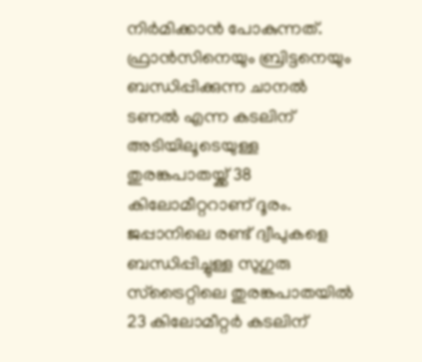നിര്‍മിക്കാന്‍ പോകുന്നത്. ഫ്രാന്‍സിനെയും ബ്രിട്ടനെയും ബന്ധിപ്പിക്കുന്ന ചാനല്‍ ടണല്‍ എന്ന കടലിന് അടിയിലൂടെയുള്ള തുരങ്കപാതയ്ക്ക് 38 കിലോമീറ്ററാണ് ദൂരം. ജപ്പാനിലെ രണ്ട് ദ്വീപുകളെ ബന്ധിപ്പിച്ചുള്ള സുഗുരു സ്‌ട്രൈറ്റിലെ തുരങ്കപാതയില്‍ 23 കിലോമീറ്റര്‍ കടലിന്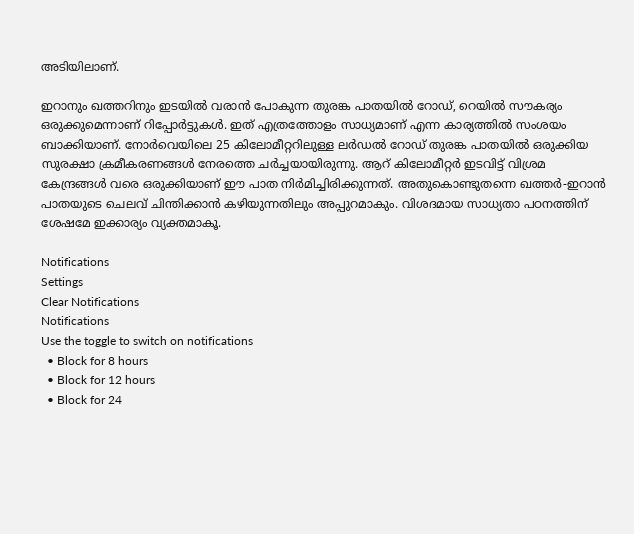അടിയിലാണ്.

ഇറാനും ഖത്തറിനും ഇടയില്‍ വരാന്‍ പോകുന്ന തുരങ്ക പാതയില്‍ റോഡ്, റെയില്‍ സൗകര്യം ഒരുക്കുമെന്നാണ് റിപ്പോര്‍ട്ടുകള്‍. ഇത് എത്രത്തോളം സാധ്യമാണ് എന്ന കാര്യത്തില്‍ സംശയം ബാക്കിയാണ്. നോര്‍വെയിലെ 25 കിലോമീറ്ററിലുള്ള ലര്‍ഡല്‍ റോഡ് തുരങ്ക പാതയില്‍ ഒരുക്കിയ സുരക്ഷാ ക്രമീകരണങ്ങള്‍ നേരത്തെ ചര്‍ച്ചയായിരുന്നു. ആറ് കിലോമീറ്റര്‍ ഇടവിട്ട് വിശ്രമ കേന്ദ്രങ്ങള്‍ വരെ ഒരുക്കിയാണ് ഈ പാത നിര്‍മിച്ചിരിക്കുന്നത്. അതുകൊണ്ടുതന്നെ ഖത്തര്‍-ഇറാന്‍ പാതയുടെ ചെലവ് ചിന്തിക്കാന്‍ കഴിയുന്നതിലും അപ്പുറമാകും. വിശദമായ സാധ്യതാ പഠനത്തിന് ശേഷമേ ഇക്കാര്യം വ്യക്തമാകൂ.

Notifications
Settings
Clear Notifications
Notifications
Use the toggle to switch on notifications
  • Block for 8 hours
  • Block for 12 hours
  • Block for 24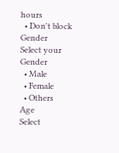hours
  • Don't block
Gender
Select your Gender
  • Male
  • Female
  • Others
Age
Select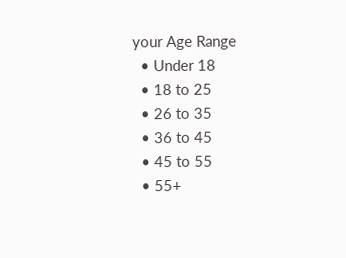your Age Range
  • Under 18
  • 18 to 25
  • 26 to 35
  • 36 to 45
  • 45 to 55
  • 55+